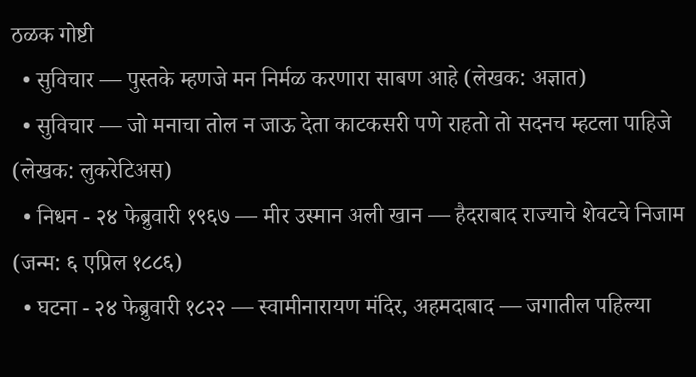ठळक गोष्टी
  • सुविचार — पुस्तके म्हणजे मन निर्मळ करणारा साबण आहे (लेखक: अज्ञात)
  • सुविचार — जो मनाचा तोल न जाऊ देता काटकसरी पणे राहतो तो सदनच म्हटला पाहिजे (लेखक: लुकरेटिअस)
  • निधन - २४ फेब्रुवारी १९६७ — मीर उस्मान अली खान — हैदराबाद राज्याचे शेवटचे निजाम (जन्म: ६ एप्रिल १८८६)
  • घटना - २४ फेब्रुवारी १८२२ — स्वामीनारायण मंदिर, अहमदाबाद — जगातील पहिल्या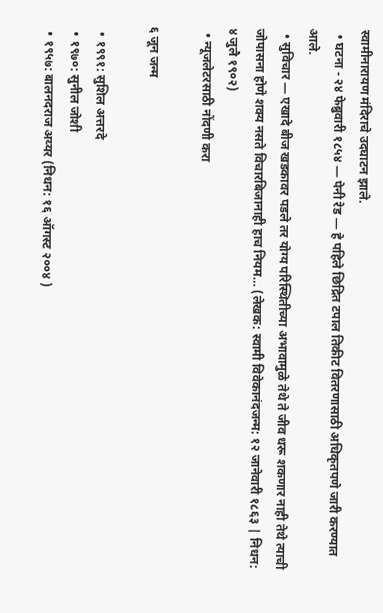स्वामीनारायण मंदिराचे उदघाटन झाले.
  • घटना - २४ फेब्रुवारी १८५४ — पेनी रेड — हे पहिले छिद्रित टपाल तिकीट वितरणासाठी अधिकृतपणे जारी करण्यात आले.
  • सुविचार — एखादे बीज खडकावर पडले तर योग्य परिस्थितीच्या अभावामुळे तेथे ते जीव धरू शकणार नाही तेथे त्याची जोपासना होणे शक्य नसते विचारबिजानाही हाच नियम… (लेखक: स्वामी विवेकानंदजन्म: १२ जानेवारी १८६३ | निधन: ४ जुलै १९०२)
  • न्यूजलेटरसाठी नोंदणी करा

६ जून जन्म

  • १९९१: सुशिल अत्तरदे
  • १९७०: सुनील जोशी
  • १९५७: बालनदराज अय्यर (निधन: १६ ऑगस्ट २००४ )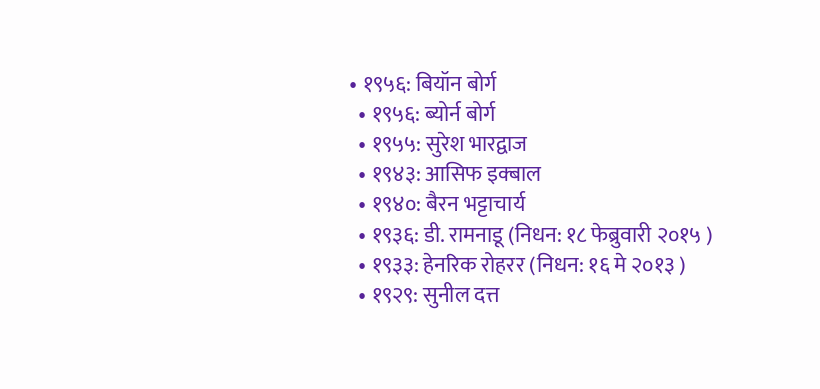• १९५६: बियॉन बोर्ग
  • १९५६: ब्योर्न बोर्ग
  • १९५५: सुरेश भारद्वाज
  • १९४३: आसिफ इक्बाल
  • १९४०: बैरन भट्टाचार्य
  • १९३६: डी. रामनाडू (निधन: १८ फेब्रुवारी २०१५ )
  • १९३३: हेनरिक रोहरर (निधन: १६ मे २०१३ )
  • १९२९: सुनील दत्त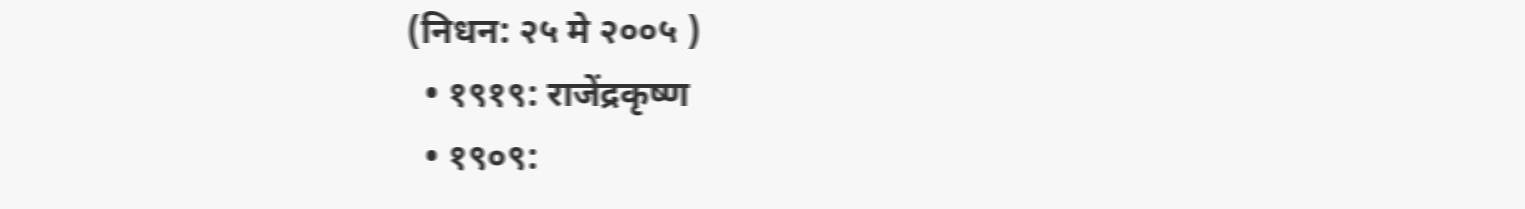(निधन: २५ मे २००५ )
  • १९१९: राजेंद्रकृष्ण
  • १९०९: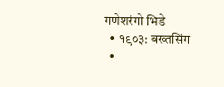गणेशरंगो भिडे
  • १९०३: बख्तसिंग
  •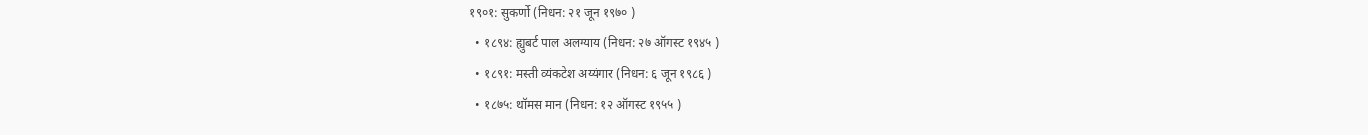१९०१: सुकर्णो (निधन: २१ जून १९७० )
  • १८९४: ह्युबर्ट पाल अलग्याय (निधन: २७ ऑगस्ट १९४५ )
  • १८९१: मस्ती व्यंकटेश अय्यंगार (निधन: ६ जून १९८६ )
  • १८७५: थॉमस मान (निधन: १२ ऑगस्ट १९५५ )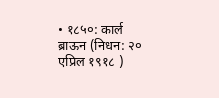• १८५०: कार्ल ब्राऊन (निधन: २० एप्रिल १९१८ )